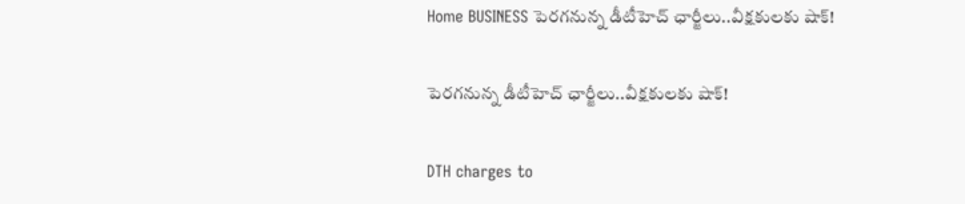Home BUSINESS పెరగనున్న డీటీహెచ్ ఛార్జీలు..వీక్షకులకు షాక్!

పెరగనున్న డీటీహెచ్ ఛార్జీలు..వీక్షకులకు షాక్!

DTH charges to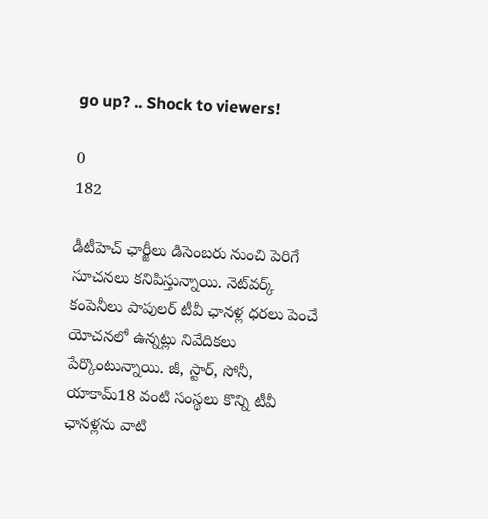go up? .. Shock to viewers!

0
182

డీటీహెచ్ ఛార్జీలు డిసెంబరు నుంచి పెరిగే సూచనలు కనిపిస్తున్నాయి. నెట్‌వర్క్ కంపెనీలు పాపులర్ టీవీ ఛానళ్ల ధరలు పెంచే యోచనలో ఉన్నట్లు నివేదికలు పేర్కొంటున్నాయి. జీ, స్టార్, సోనీ, యాకామ్18 వంటి సంస్థలు కొన్ని టీవీ ఛానళ్లను వాటి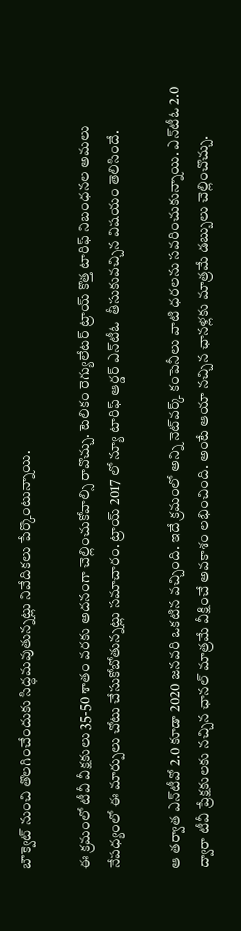బౌక్వెట్ నుంచి తొలగించేందుకు సిద్ధమవుతున్నట్లు నివేదికలు పేర్కొంటున్నాయి.

ఈ క్రమంలో టీవీ వీక్షకులు 35-50 శాతం వరకు అదనంగా చెల్లించుకోవాల్సి రావొచ్చు. టెలికం రెగ్యులేటర్ ట్రాయ్ కొత్త టారిఫ్ నిబంధనల అమలు నేపధ్యంలో ఈ మార్పులు చోటు చేసుకోబోతున్నట్లు సమాచారం. ట్రాయ్ 2017 లో న్యూ టారిఫ్ ఆర్డర్ ఎన్‌టీఓ  తీసుకువచ్చిన విషయం తెలిసిందే.

ఆ తర్వాత ఎన్‌టీవో 2.0 కూడా 2020 జనవరి ఒకటిన వచ్చింది. ఇదే క్రమంలో అన్ని నెట్‌వర్క్ కంపెనీలు వాటి ధరలను సవరించుకున్నాయి. ఎన్‌టీఓ 2.0 ద్వారా టీవీ ప్రేక్షకులకు నచ్చిన ఛానల్ మాత్రమే వీక్షించే అవకాశం లభించింది. అంటే ఆయా నచ్చిన ఛానళ్లకు మాత్రమే డబ్బులు చెల్లించొచ్చు.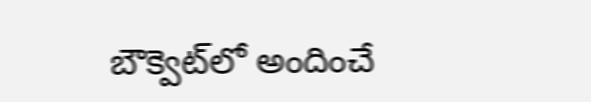బౌక్వెట్‌లో అందించే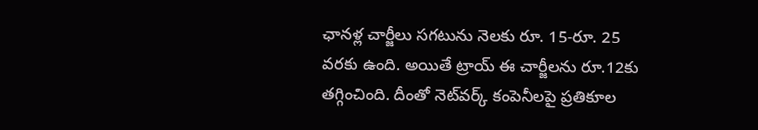ఛానళ్ల చార్జీలు సగటును నెలకు రూ. 15-రూ. 25 వరకు ఉంది. అయితే ట్రాయ్ ఈ చార్జీలను రూ.12కు తగ్గించింది. దీంతో నెట్‌వర్క్ కంపెనీలపై ప్రతికూల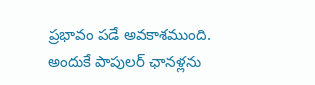ప్రభావం పడే అవకాశముంది. అందుకే పాపులర్ ఛానళ్లను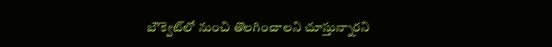బౌక్వెట్‌‌లో నుంచి తొలగించాలని చూస్తున్నారని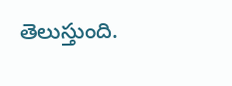తెలుస్తుంది.